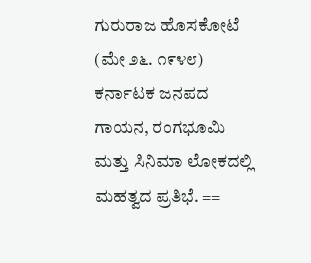ಗುರುರಾಜ ಹೊಸಕೋಟೆ (ಮೇ ೨೬. ೧೯೪೮) ಕರ್ನಾಟಕ ಜನಪದ ಗಾಯನ, ರಂಗಭೂಮಿ ಮತ್ತು ಸಿನಿಮಾ ಲೋಕದಲ್ಲಿ ಮಹತ್ವದ ಪ್ರತಿಭೆ. ==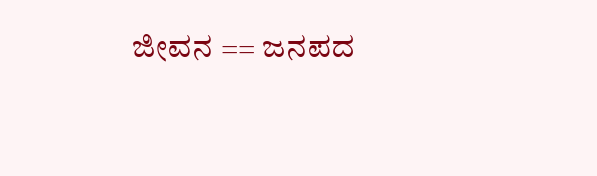ಜೀವನ == ಜನಪದ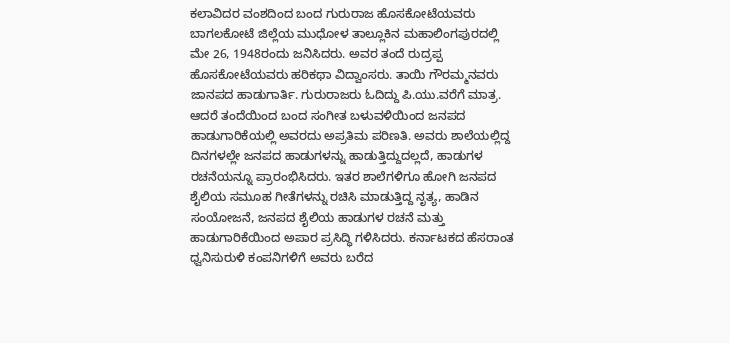ಕಲಾವಿದರ ವಂಶದಿಂದ ಬಂದ ಗುರುರಾಜ ಹೊಸಕೋಟೆಯವರು ಬಾಗಲಕೋಟೆ ಜಿಲ್ಲೆಯ ಮುಧೋಳ ತಾಲ್ಲೂಕಿನ ಮಹಾಲಿಂಗಪುರದಲ್ಲಿ ಮೇ 26, 1948ರಂದು ಜನಿಸಿದರು. ಅವರ ತಂದೆ ರುದ್ರಪ್ಪ ಹೊಸಕೋಟೆಯವರು ಹರಿಕಥಾ ವಿದ್ವಾಂಸರು. ತಾಯಿ ಗೌರಮ್ಮನವರು ಜಾನಪದ ಹಾಡುಗಾರ್ತಿ. ಗುರುರಾಜರು ಓದಿದ್ದು ಪಿ.ಯು.ವರೆಗೆ ಮಾತ್ರ. ಆದರೆ ತಂದೆಯಿಂದ ಬಂದ ಸಂಗೀತ ಬಳುವಳಿಯಿಂದ ಜನಪದ ಹಾಡುಗಾರಿಕೆಯಲ್ಲಿ ಅವರದು ಅಪ್ರತಿಮ ಪರಿಣತಿ. ಅವರು ಶಾಲೆಯಲ್ಲಿದ್ದ ದಿನಗಳಲ್ಲೇ ಜನಪದ ಹಾಡುಗಳನ್ನು ಹಾಡುತ್ತಿದ್ದುದಲ್ಲದೆ, ಹಾಡುಗಳ ರಚನೆಯನ್ನೂ ಪ್ರಾರಂಭಿಸಿದರು. ಇತರ ಶಾಲೆಗಳಿಗೂ ಹೋಗಿ ಜನಪದ ಶೈಲಿಯ ಸಮೂಹ ಗೀತೆಗಳನ್ನು ರಚಿಸಿ ಮಾಡುತ್ತಿದ್ದ ನೃತ್ಯ, ಹಾಡಿನ ಸಂಯೋಜನೆ, ಜನಪದ ಶೈಲಿಯ ಹಾಡುಗಳ ರಚನೆ ಮತ್ತು ಹಾಡುಗಾರಿಕೆಯಿಂದ ಅಪಾರ ಪ್ರಸಿದ್ಧಿ ಗಳಿಸಿದರು. ಕರ್ನಾಟಕದ ಹೆಸರಾಂತ ಧ್ವನಿಸುರುಳಿ ಕಂಪನಿಗಳಿಗೆ ಅವರು ಬರೆದ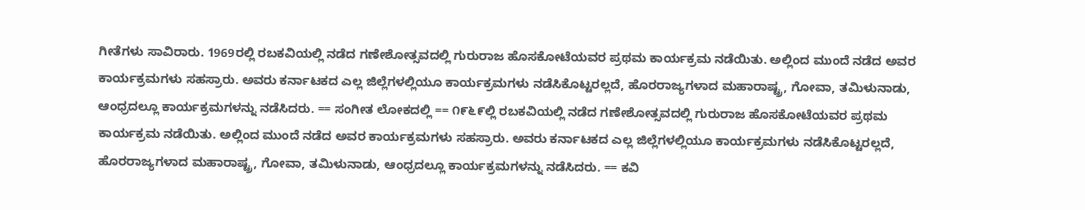ಗೀತೆಗಳು ಸಾವಿರಾರು. 1969ರಲ್ಲಿ ರಬಕವಿಯಲ್ಲಿ ನಡೆದ ಗಣೇಶೋತ್ಸವದಲ್ಲಿ ಗುರುರಾಜ ಹೊಸಕೋಟೆಯವರ ಪ್ರಥಮ ಕಾರ್ಯಕ್ರಮ ನಡೆಯಿತು. ಅಲ್ಲಿಂದ ಮುಂದೆ ನಡೆದ ಅವರ ಕಾರ್ಯಕ್ರಮಗಳು ಸಹಸ್ರಾರು. ಅವರು ಕರ್ನಾಟಕದ ಎಲ್ಲ ಜಿಲ್ಲೆಗಳಲ್ಲಿಯೂ ಕಾರ್ಯಕ್ರಮಗಳು ನಡೆಸಿಕೊಟ್ಟರಲ್ಲದೆ, ಹೊರರಾಜ್ಯಗಳಾದ ಮಹಾರಾಷ್ಟ್ರ, ಗೋವಾ, ತಮಿಳುನಾಡು, ಆಂಧ್ರದಲ್ಲೂ ಕಾರ್ಯಕ್ರಮಗಳನ್ನು ನಡೆಸಿದರು. == ಸಂಗೀತ ಲೋಕದಲ್ಲಿ == ೧೯೬೯ಲ್ಲಿ ರಬಕವಿಯಲ್ಲಿ ನಡೆದ ಗಣೇಶೋತ್ಸವದಲ್ಲಿ ಗುರುರಾಜ ಹೊಸಕೋಟೆಯವರ ಪ್ರಥಮ ಕಾರ್ಯಕ್ರಮ ನಡೆಯಿತು. ಅಲ್ಲಿಂದ ಮುಂದೆ ನಡೆದ ಅವರ ಕಾರ್ಯಕ್ರಮಗಳು ಸಹಸ್ರಾರು. ಅವರು ಕರ್ನಾಟಕದ ಎಲ್ಲ ಜಿಲ್ಲೆಗಳಲ್ಲಿಯೂ ಕಾರ್ಯಕ್ರಮಗಳು ನಡೆಸಿಕೊಟ್ಟರಲ್ಲದೆ, ಹೊರರಾಜ್ಯಗಳಾದ ಮಹಾರಾಷ್ಟ್ರ, ಗೋವಾ, ತಮಿಳುನಾಡು, ಆಂಧ್ರದಲ್ಲೂ ಕಾರ್ಯಕ್ರಮಗಳನ್ನು ನಡೆಸಿದರು. == ಕವಿ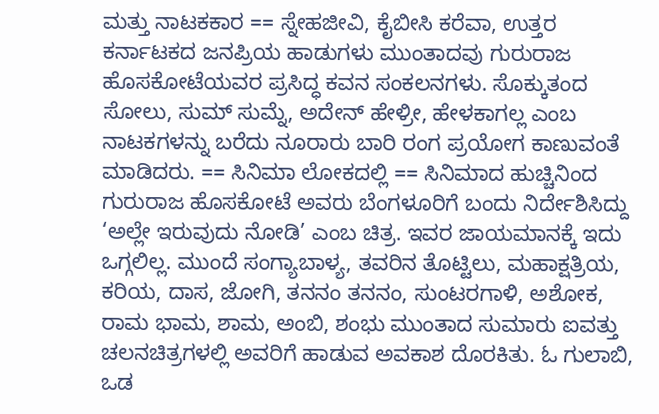ಮತ್ತು ನಾಟಕಕಾರ == ಸ್ನೇಹಜೀವಿ, ಕೈಬೀಸಿ ಕರೆವಾ, ಉತ್ತರ ಕರ್ನಾಟಕದ ಜನಪ್ರಿಯ ಹಾಡುಗಳು ಮುಂತಾದವು ಗುರುರಾಜ ಹೊಸಕೋಟೆಯವರ ಪ್ರಸಿದ್ಧ ಕವನ ಸಂಕಲನಗಳು. ಸೊಕ್ಕುತಂದ ಸೋಲು, ಸುಮ್‌ ಸುಮ್ನೆ, ಅದೇನ್ ಹೇಳ್ರೀ, ಹೇಳಕಾಗಲ್ಲ ಎಂಬ ನಾಟಕಗಳನ್ನು ಬರೆದು ನೂರಾರು ಬಾರಿ ರಂಗ ಪ್ರಯೋಗ ಕಾಣುವಂತೆ ಮಾಡಿದರು. == ಸಿನಿಮಾ ಲೋಕದಲ್ಲಿ == ಸಿನಿಮಾದ ಹುಚ್ಚಿನಿಂದ ಗುರುರಾಜ ಹೊಸಕೋಟೆ ಅವರು ಬೆಂಗಳೂರಿಗೆ ಬಂದು ನಿರ್ದೇಶಿಸಿದ್ದು ‘ಅಲ್ಲೇ ಇರುವುದು ನೋಡಿ’ ಎಂಬ ಚಿತ್ರ. ಇವರ ಜಾಯಮಾನಕ್ಕೆ ಇದು ಒಗ್ಗಲಿಲ್ಲ. ಮುಂದೆ ಸಂಗ್ಯಾಬಾಳ್ಯ, ತವರಿನ ತೊಟ್ಟಿಲು, ಮಹಾಕ್ಷತ್ರಿಯ, ಕರಿಯ, ದಾಸ, ಜೋಗಿ, ತನನಂ ತನನಂ, ಸುಂಟರಗಾಳಿ, ಅಶೋಕ, ರಾಮ ಭಾಮ, ಶಾಮ, ಅಂಬಿ, ಶಂಭು ಮುಂತಾದ ಸುಮಾರು ಐವತ್ತು ಚಲನಚಿತ್ರಗಳಲ್ಲಿ ಅವರಿಗೆ ಹಾಡುವ ಅವಕಾಶ ದೊರಕಿತು. ಓ ಗುಲಾಬಿ, ಒಡ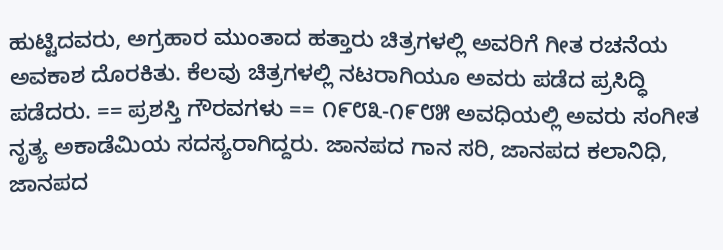ಹುಟ್ಟಿದವರು, ಅಗ್ರಹಾರ ಮುಂತಾದ ಹತ್ತಾರು ಚಿತ್ರಗಳಲ್ಲಿ ಅವರಿಗೆ ಗೀತ ರಚನೆಯ ಅವಕಾಶ ದೊರಕಿತು. ಕೆಲವು ಚಿತ್ರಗಳಲ್ಲಿ ನಟರಾಗಿಯೂ ಅವರು ಪಡೆದ ಪ್ರಸಿದ್ಧಿ ಪಡೆದರು. == ಪ್ರಶಸ್ತಿ ಗೌರವಗಳು == ೧೯೮೩-೧೯೮೫ ಅವಧಿಯಲ್ಲಿ ಅವರು ಸಂಗೀತ ನೃತ್ಯ ಅಕಾಡೆಮಿಯ ಸದಸ್ಯರಾಗಿದ್ದರು. ಜಾನಪದ ಗಾನ ಸರಿ, ಜಾನಪದ ಕಲಾನಿಧಿ, ಜಾನಪದ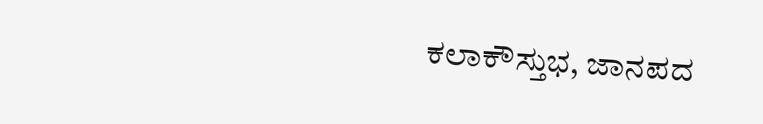ಕಲಾಕೌಸ್ತುಭ, ಜಾನಪದ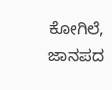ಕೋಗಿಲೆ, ಜಾನಪದ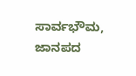ಸಾರ್ವಭೌಮ, ಜಾನಪದ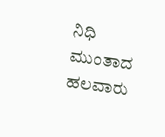ನಿಧಿ ಮುಂತಾದ ಹಲವಾರು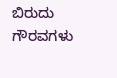ಬಿರುದು ಗೌರವಗಳು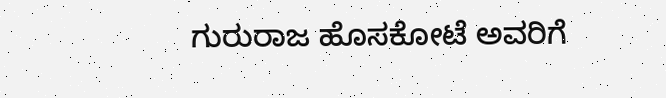ಗುರುರಾಜ ಹೊಸಕೋಟೆ ಅವರಿಗೆ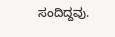ಸಂದಿದ್ದವು.